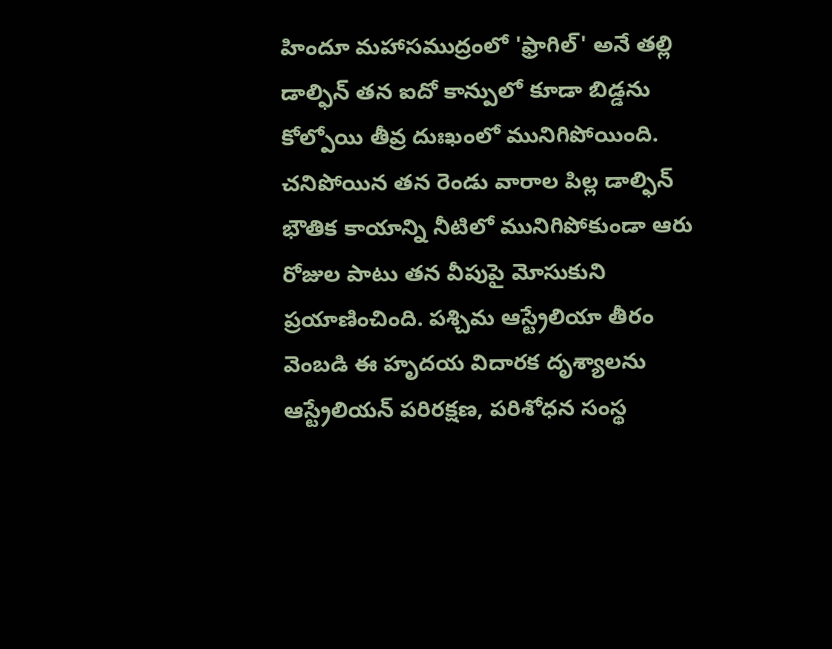హిందూ మహాసముద్రంలో 'ఫ్రాగిల్' అనే తల్లి డాల్ఫిన్ తన ఐదో కాన్పులో కూడా బిడ్డను కోల్పోయి తీవ్ర దుఃఖంలో మునిగిపోయింది. చనిపోయిన తన రెండు వారాల పిల్ల డాల్ఫిన్ భౌతిక కాయాన్ని నీటిలో మునిగిపోకుండా ఆరు రోజుల పాటు తన వీపుపై మోసుకుని ప్రయాణించింది. పశ్చిమ ఆస్ట్రేలియా తీరం వెంబడి ఈ హృదయ విదారక దృశ్యాలను ఆస్ట్రేలియన్ పరిరక్షణ, పరిశోధన సంస్థ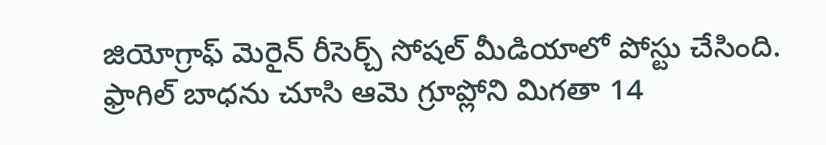జియోగ్రాఫ్ మెరైన్ రీసెర్చ్ సోషల్ మీడియాలో పోస్టు చేసింది. ఫ్రాగిల్ బాధను చూసి ఆమె గ్రూప్లోని మిగతా 14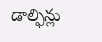డాల్ఫిన్లు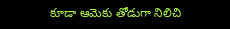కూడా ఆమెకు తోడుగా నిలిచి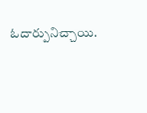ఓదార్పునిచ్చాయి.